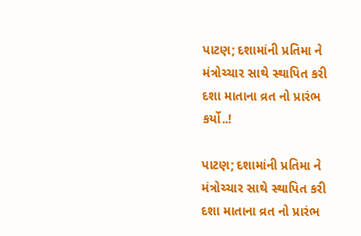પાટણ; દશામાંની પ્રતિમા ને મંત્રોચ્ચાર સાથે સ્થાપિત કરી દશા માતાના વ્રત નો પ્રારંભ કર્યો..!

પાટણ; દશામાંની પ્રતિમા ને મંત્રોચ્ચાર સાથે સ્થાપિત કરી દશા માતાના વ્રત નો પ્રારંભ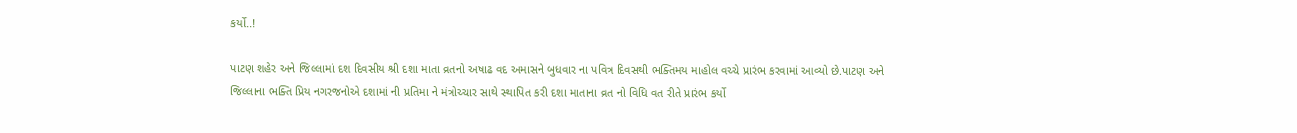કર્યો..!

પાટણ શહેર અને જિલ્લામાં દશ દિવસીય શ્રી દશા માતા વ્રતનો અષાઢ વદ અમાસને બુધવાર ના પવિત્ર દિવસથી ભક્તિમય માહોલ વચ્ચે પ્રારંભ કરવામાં આવ્યો છે.પાટણ અને જિલ્લાના ભક્તિ પ્રિય નગરજનોએ દશામાં ની પ્રતિમા ને મંત્રોચ્ચાર સાથે સ્થાપિત કરી દશા માતાના વ્રત નો વિધિ વત રીતે પ્રારંભ કર્યો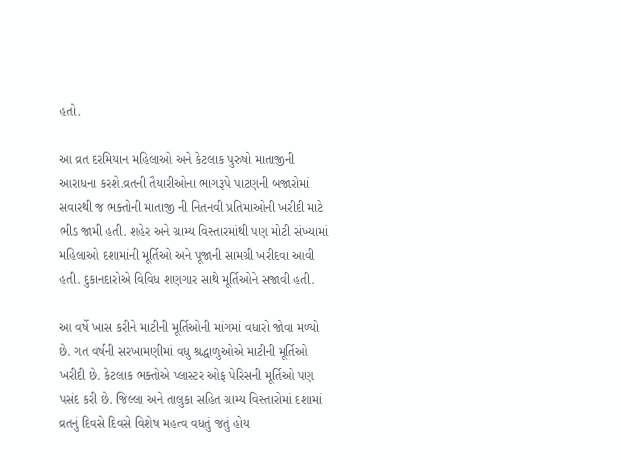હતો.

આ વ્રત દરમિયાન મહિલાઓ અને કેટલાક પુરુષો માતાજીની આરાધના કરશે.વ્રતની તૈયારીઓના ભાગરૂપે પાટણની બજારોમાં સવારથી જ ભક્તોની માતાજી ની નિતનવી પ્રતિમાઓની ખરીદી માટે ભીડ જામી હતી. શહેર અને ગ્રામ્ય વિસ્તારમાંથી પણ મોટી સંખ્યામાં મહિલાઓ દશામાંની મૂર્તિઓ અને પૂજાની સામગ્રી ખરીદવા આવી હતી. દુકાનદારોએ વિવિધ શણગાર સાથે મૂર્તિઓને સજાવી હતી.

આ વર્ષે ખાસ કરીને માટીની મૂર્તિઓની માંગમાં વધારો જોવા મળ્યો છે. ગત વર્ષની સરખામણીમાં વધુ શ્રદ્ધાળુઓએ માટીની મૂર્તિઓ ખરીદી છે. કેટલાક ભક્તોએ પ્લાસ્ટર ઓફ પેરિસની મૂર્તિઓ પણ પસંદ કરી છે. જિલ્લા અને તાલુકા સહિત ગ્રામ્ય વિસ્તારોમાં દશામાં વ્રતનું દિવસે દિવસે વિશેષ મહત્વ વધતું જતું હોય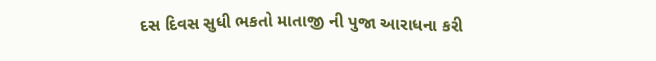દસ દિવસ સુધી ભકતો માતાજી ની પુજા આરાધના કરી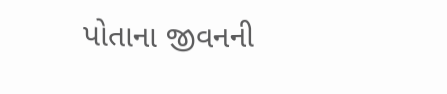પોતાના જીવનની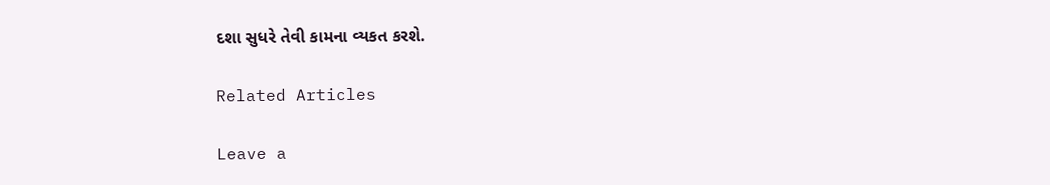દશા સુધરે તેવી કામના વ્યકત કરશે.

Related Articles

Leave a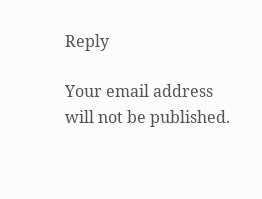Reply

Your email address will not be published.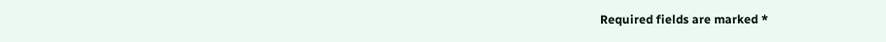Required fields are marked *